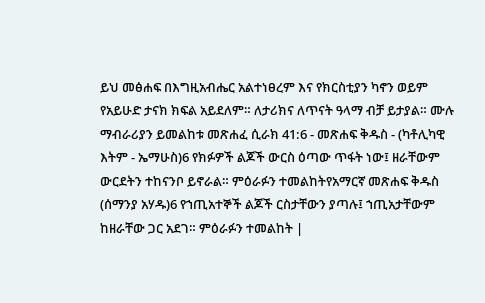ይህ መፅሐፍ በእግዚአብሔር አልተነፀረም እና የክርስቲያን ካኖን ወይም የአይሁድ ታናክ ክፍል አይደለም። ለታሪክና ለጥናት ዓላማ ብቻ ይታያል። ሙሉ ማብራሪያን ይመልከቱ መጽሐፈ ሲራክ 41:6 - መጽሐፍ ቅዱስ - (ካቶሊካዊ እትም - ኤማሁስ)6 የክፉዎች ልጆች ውርስ ዕጣው ጥፋት ነው፤ ዘራቸውም ውርደትን ተከናንቦ ይኖራል። ምዕራፉን ተመልከትየአማርኛ መጽሐፍ ቅዱስ (ሰማንያ አሃዱ)6 የኀጢአተኞች ልጆች ርስታቸውን ያጣሉ፤ ኀጢአታቸውም ከዘራቸው ጋር አደገ። ምዕራፉን ተመልከት |